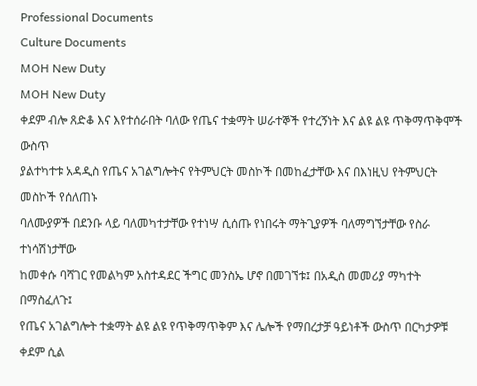Professional Documents
Culture Documents
MOH New Duty
MOH New Duty
ቀደም ብሎ ጸድቆ እና እየተሰራበት ባለው የጤና ተቋማት ሠራተኞች የተረኝነት እና ልዩ ልዩ ጥቅማጥቅሞች ውስጥ
ያልተካተቱ አዳዲስ የጤና አገልግሎትና የትምህርት መስኮች በመከፈታቸው እና በእነዚህ የትምህርት መስኮች የሰለጠኑ
ባለሙያዎች በደንቡ ላይ ባለመካተታቸው የተነሣ ሲሰጡ የነበሩት ማትጊያዎች ባለማግኘታቸው የስራ ተነሳሽነታቸው
ከመቀሱ ባሻገር የመልካም አስተዳደር ችግር መንስኤ ሆኖ በመገኘቱ፤ በአዲስ መመሪያ ማካተት በማስፈለጉ፤
የጤና አገልግሎት ተቋማት ልዩ ልዩ የጥቅማጥቅም እና ሌሎች የማበረታቻ ዓይነቶች ውስጥ በርካታዎቹ ቀደም ሲል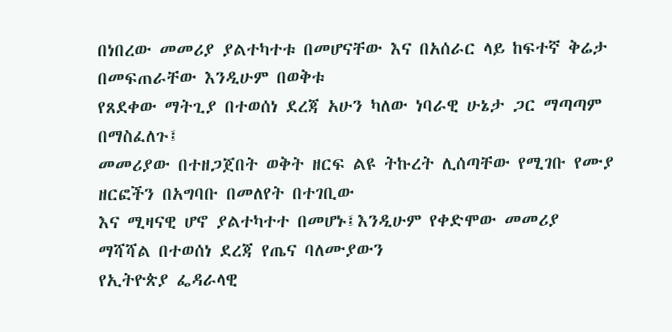በነበረው መመሪያ ያልተካተቱ በመሆናቸው እና በአሰራር ላይ ከፍተኛ ቅሬታ በመፍጠራቸው እንዲሁም በወቅቱ
የጸደቀው ማትጊያ በተወሰነ ደረጃ አሁን ካለው ነባራዊ ሁኔታ ጋር ማጣጣም በማስፈለጉ፤
መመሪያው በተዘጋጀበት ወቅት ዘርፍ ልዩ ትኩረት ሊሰጣቸው የሚገቡ የሙያ ዘርፎችን በአግባቡ በመለየት በተገቢው
እና ሚዛናዊ ሆኖ ያልተካተተ በመሆኑ፤እንዲሁም የቀድሞው መመሪያ ማሻሻል በተወሰነ ደረጃ የጤና ባለሙያውን
የኢትዮጵያ ፌዳራላዊ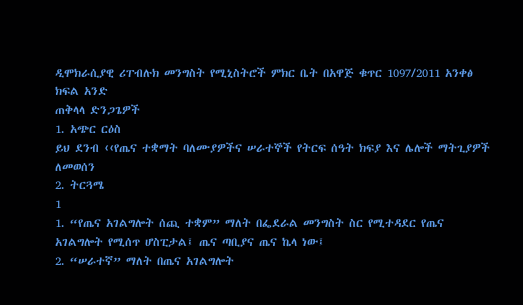ዲሞክራሲያዊ ሪፐብሉክ መንግስት የሚኒስትሮች ምክር ቤት በአዋጅ ቁጥር 1097/2011 አንቀፅ
ክፍል አንድ
ጠቅላላ ድንጋጌዎች
1. አጭር ርዕስ
ይህ ደንብ ‹‹የጤና ተቋማት ባለሙያዎችና ሠራተኞች የትርፍ ሰዓት ክፍያ እና ሌሎች ማትጊያዎች ለመወሰን
2. ትርጓሜ
1
1. “የጤና አገልግሎት ሰጪ ተቋም” ማለት በፌደራል መንግስት ስር የሚተዳደር የጤና
አገልግሎት የሚሰጥ ሆስፒታል፤ ጤና ጣቢያና ጤና ኬላ ነው፤
2. “ሠራተኛ” ማለት በጤና አገልግሎት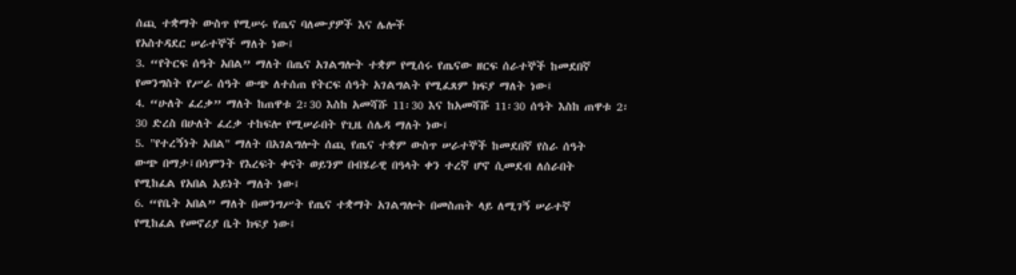ሰጪ ተቋማት ውስጥ የሚሠሩ የጤና ባለሙያዎች እና ሌሎች
የአስተዳደር ሠራተኞች ማለት ነው፤
3. “የትርፍ ሰዓት አበል” ማለት በጤና አገልግሎት ተቋም የሚሰሩ የጤናው ዘርፍ ሰራተኞች ከመደበኛ
የመንግስት የሥራ ሰዓት ውጭ ለተሰጠ የትርፍ ሰዓት አገልግልት የሚፈጸም ክፍያ ማለት ነው፤
4. “ሁለት ፈረቃ” ማለት ከጠዋቱ 2፡30 እስከ አመሻሹ 11፡30 እና ከአመሻሹ 11፡30 ሰዓት እስከ ጠዋቱ 2፡
30 ድረስ በሁለት ፈረቃ ተከፍሎ የሚሠራበት የጊዜ ሰሌዳ ማለት ነው፤
5. "የተረኝነት አበል" ማለት በአገልግሎት ሰጪ የጤና ተቋም ውስጥ ሠራተኞች ከመደበኛ የስራ ሰዓት
ውጭ በማታ፤በሳምንት የእረፍት ቀናት ወይንም በብሄራዊ በዓላት ቀን ተረኛ ሆኖ ሲመደብ ለሰራበት
የሚከፈል የአበል አይነት ማለት ነው፤
6. “የቤት አበል” ማለት በመንግሥት የጤና ተቋማት አገልግሎት በመስጠት ላይ ለሚገኝ ሠራተኛ
የሚከፈል የመኖሪያ ቤት ክፍያ ነው፤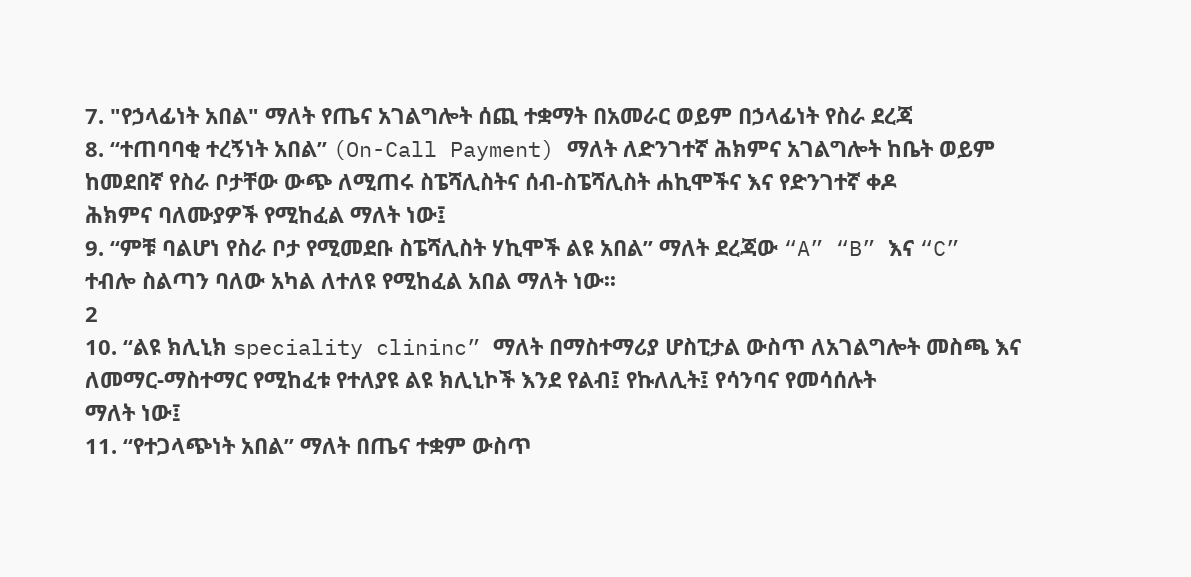7. "የኃላፊነት አበል" ማለት የጤና አገልግሎት ሰጪ ተቋማት በአመራር ወይም በኃላፊነት የስራ ደረጃ
8. “ተጠባባቂ ተረኝነት አበል” (On-Call Payment) ማለት ለድንገተኛ ሕክምና አገልግሎት ከቤት ወይም
ከመደበኛ የስራ ቦታቸው ውጭ ለሚጠሩ ስፔሻሊስትና ሰብ-ስፔሻሊስት ሐኪሞችና እና የድንገተኛ ቀዶ
ሕክምና ባለሙያዎች የሚከፈል ማለት ነው፤
9. “ምቹ ባልሆነ የስራ ቦታ የሚመደቡ ስፔሻሊስት ሃኪሞች ልዩ አበል” ማለት ደረጃው “A” “B” እና “C”
ተብሎ ስልጣን ባለው አካል ለተለዩ የሚከፈል አበል ማለት ነው፡፡
2
10. “ልዩ ክሊኒክ speciality clininc” ማለት በማስተማሪያ ሆስፒታል ውስጥ ለአገልግሎት መስጫ እና
ለመማር-ማስተማር የሚከፈቱ የተለያዩ ልዩ ክሊኒኮች እንደ የልብ፤ የኩለሊት፤ የሳንባና የመሳሰሉት
ማለት ነው፤
11. “የተጋላጭነት አበል” ማለት በጤና ተቋም ውስጥ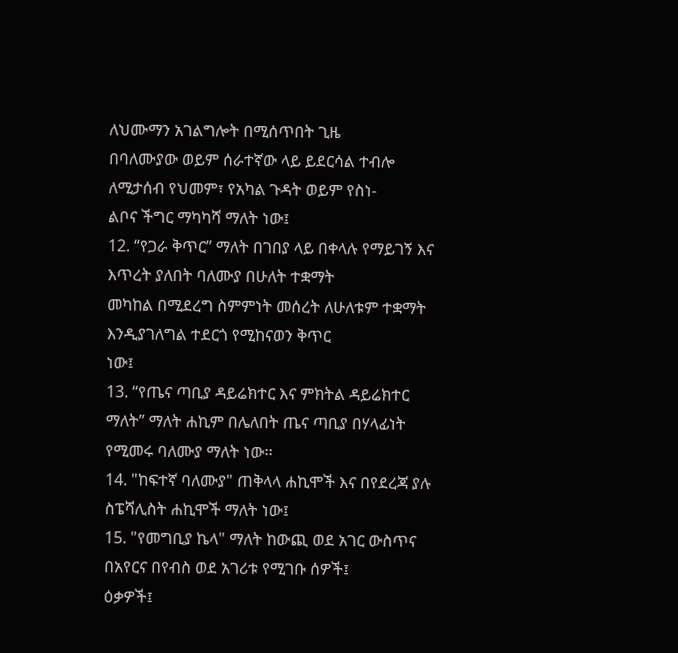ለህሙማን አገልግሎት በሚሰጥበት ጊዜ
በባለሙያው ወይም ሰራተኛው ላይ ይደርሳል ተብሎ ለሚታሰብ የህመም፣ የአካል ጉዳት ወይም የስነ-
ልቦና ችግር ማካካሻ ማለት ነው፤
12. “የጋራ ቅጥር” ማለት በገበያ ላይ በቀላሉ የማይገኝ እና እጥረት ያለበት ባለሙያ በሁለት ተቋማት
መካከል በሚደረግ ስምምነት መሰረት ለሁለቱም ተቋማት እንዲያገለግል ተደርጎ የሚከናወን ቅጥር
ነው፤
13. “የጤና ጣቢያ ዳይሬክተር እና ምክትል ዳይሬክተር ማለት” ማለት ሐኪም በሌለበት ጤና ጣቢያ በሃላፊነት
የሚመሩ ባለሙያ ማለት ነው፡፡
14. "ከፍተኛ ባለሙያ" ጠቅላላ ሐኪሞች እና በየደረጃ ያሉ ስፔሻሊስት ሐኪሞች ማለት ነው፤
15. "የመግቢያ ኬላ" ማለት ከውጪ ወደ አገር ውስጥና በአየርና በየብስ ወደ አገሪቱ የሚገቡ ሰዎች፤
ዕቃዎች፤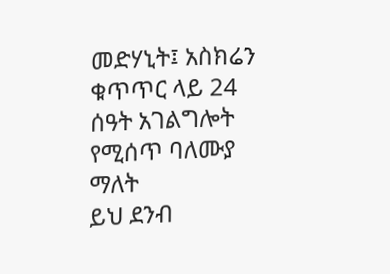መድሃኒት፤ አስክሬን ቁጥጥር ላይ 24 ሰዓት አገልግሎት የሚሰጥ ባለሙያ ማለት
ይህ ደንብ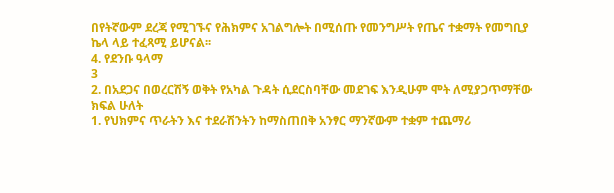በየትኛውም ደረጃ የሚገኙና የሕክምና አገልግሎት በሚሰጡ የመንግሥት የጤና ተቋማት የመግቢያ
ኬላ ላይ ተፈጻሚ ይሆናል፡፡
4. የደንቡ ዓላማ
3
2. በአደጋና በወረርሽኝ ወቅት የአካል ጉዳት ሲደርስባቸው መደገፍ እንዲሁም ሞት ለሚያጋጥማቸው
ክፍል ሁለት
1. የህክምና ጥራትን እና ተደራሽንትን ከማስጠበቅ አንፃር ማንኛውም ተቋም ተጨማሪ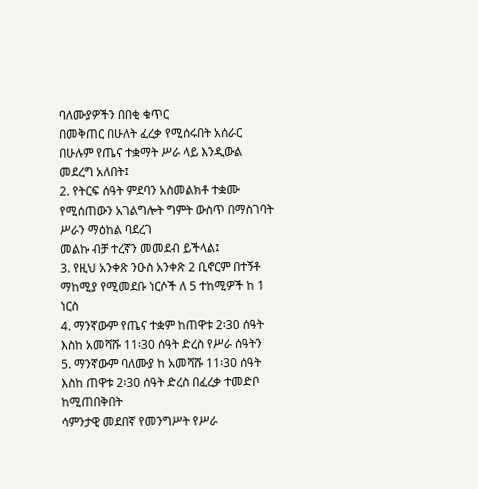ባለሙያዎችን በበቂ ቁጥር
በመቅጠር በሁለት ፈረቃ የሚሰሩበት አሰራር በሁሉም የጤና ተቋማት ሥራ ላይ እንዲውል መደረግ አለበት፤
2. የትርፍ ሰዓት ምደባን አስመልክቶ ተቋሙ የሚሰጠውን አገልግሎት ግምት ውስጥ በማስገባት ሥራን ማዕከል ባደረገ
መልኩ ብቻ ተረኛን መመደብ ይችላል፤
3. የዚህ አንቀጽ ንዑስ አንቀጽ 2 ቢኖርም በተኝቶ ማከሚያ የሚመደቡ ነርሶች ለ 5 ተከሚዎች ከ 1 ነርስ
4. ማንኛውም የጤና ተቋም ከጠዋቱ 2፡30 ሰዓት እስከ አመሻሹ 11፡30 ሰዓት ድረስ የሥራ ሰዓትን
5. ማንኛውም ባለሙያ ከ አመሻሹ 11፡30 ሰዓት እስከ ጠዋቱ 2፡30 ሰዓት ድረስ በፈረቃ ተመድቦ ከሚጠበቅበት
ሳምንታዊ መደበኛ የመንግሥት የሥራ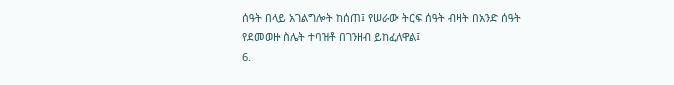ሰዓት በላይ አገልግሎት ከሰጠ፤ የሠራው ትርፍ ሰዓት ብዛት በአንድ ሰዓት
የደመወዙ ስሌት ተባዝቶ በገንዘብ ይከፈለዋል፤
6.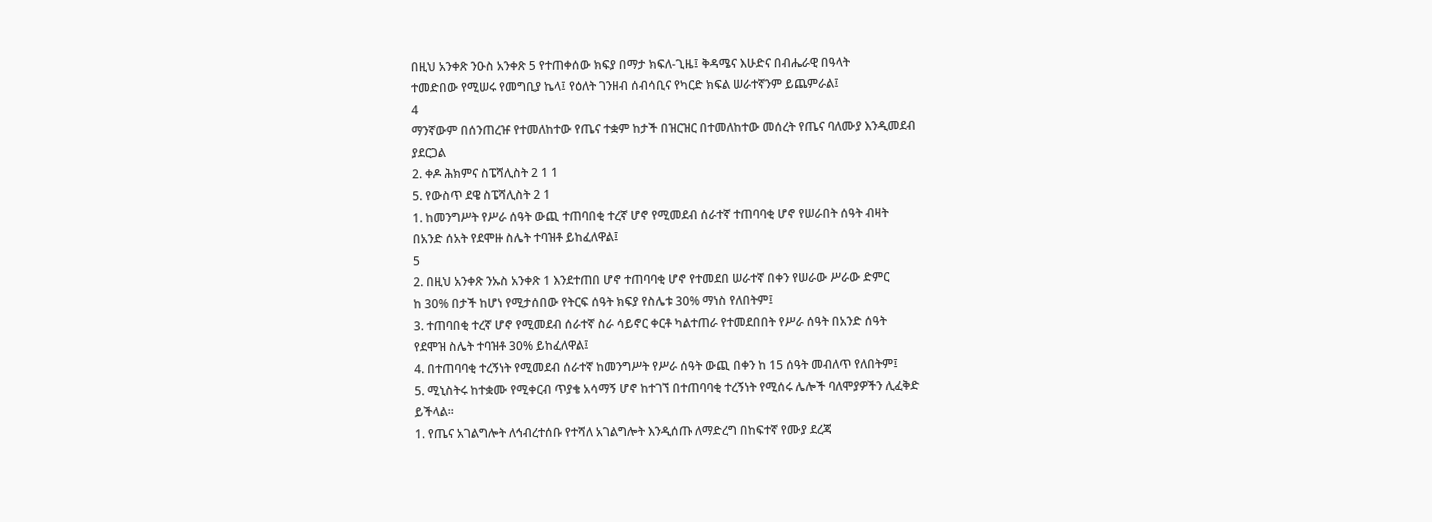በዚህ አንቀጽ ንዑስ አንቀጽ 5 የተጠቀሰው ክፍያ በማታ ክፍለ-ጊዜ፤ ቅዳሜና እሁድና በብሔራዊ በዓላት
ተመድበው የሚሠሩ የመግቢያ ኬላ፤ የዕለት ገንዘብ ሰብሳቢና የካርድ ክፍል ሠራተኛንም ይጨምራል፤
4
ማንኛውም በሰንጠረዡ የተመለከተው የጤና ተቋም ከታች በዝርዝር በተመለከተው መሰረት የጤና ባለሙያ እንዲመደብ
ያደርጋል
2. ቀዶ ሕክምና ስፔሻሊስት 2 1 1
5. የውስጥ ደዌ ስፔሻሊስት 2 1
1. ከመንግሥት የሥራ ሰዓት ውጪ ተጠባበቂ ተረኛ ሆኖ የሚመደብ ሰራተኛ ተጠባባቂ ሆኖ የሠራበት ሰዓት ብዛት
በአንድ ሰአት የደሞዙ ስሌት ተባዝቶ ይከፈለዋል፤
5
2. በዚህ አንቀጽ ንኡስ አንቀጽ 1 እንደተጠበ ሆኖ ተጠባባቂ ሆኖ የተመደበ ሠራተኛ በቀን የሠራው ሥራው ድምር
ከ 30% በታች ከሆነ የሚታሰበው የትርፍ ሰዓት ክፍያ የስሌቱ 30% ማነስ የለበትም፤
3. ተጠባበቂ ተረኛ ሆኖ የሚመደብ ሰራተኛ ስራ ሳይኖር ቀርቶ ካልተጠራ የተመደበበት የሥራ ሰዓት በአንድ ሰዓት
የደሞዝ ስሌት ተባዝቶ 30% ይከፈለዋል፤
4. በተጠባባቂ ተረኝነት የሚመደብ ሰራተኛ ከመንግሥት የሥራ ሰዓት ውጪ በቀን ከ 15 ሰዓት መብለጥ የለበትም፤
5. ሚኒስትሩ ከተቋሙ የሚቀርብ ጥያቄ አሳማኝ ሆኖ ከተገኘ በተጠባባቂ ተረኝነት የሚሰሩ ሌሎች ባለሞያዎችን ሊፈቅድ
ይችላል፡፡
1. የጤና አገልግሎት ለኅብረተሰቡ የተሻለ አገልግሎት እንዲሰጡ ለማድረግ በከፍተኛ የሙያ ደረጃ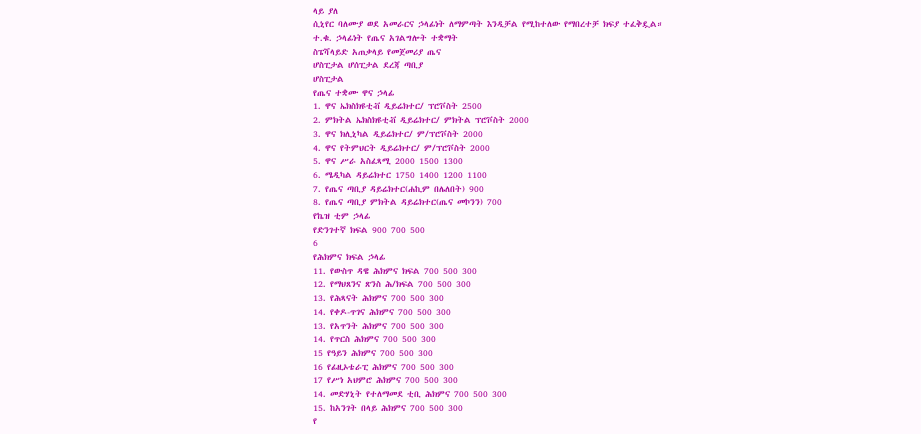ላይ ያለ
ሲኒየር ባለሙያ ወደ አመራርና ኃላፊነት ለማምጣት እንዲቻል የሚከተለው የማበረተቻ ክፍያ ተፈቅዷል።
ተ.ቁ. ኃላፊነት የጤና አገልግሎት ተቋማት
ስፔሻላይድ አጠቃላይ የመጀመሪያ ጤና
ሆስፒታል ሆሰፒታል ደረጃ ጣቢያ
ሆስፒታል
የጤና ተቋሙ ዋና ኃላፊ
1. ዋና ኤክስክዩቲቭ ዲይሬክተር/ ፕሮቮስት 2500
2. ምክትል ኤክስክዩቲቭ ዲይሬክተር/ ምክትል ፕሮቮስት 2000
3. ዋና ክሊኒካል ዲይሬክተር/ ም/ፕሮቮስት 2000
4. ዋና የትምህርት ዲይሬክተር/ ም/ፕሮቮስት 2000
5. ዋና ሥራ አስፈጻሚ 2000 1500 1300
6. ሜዲካል ዳይሬክተር 1750 1400 1200 1100
7. የጤና ጣቢያ ዳይሬክተር(ሐኪም በሌለበት) 900
8. የጤና ጣቢያ ምክትል ዳይሬክተር(ጤና መኮንን) 700
የኬዝ ቲም ኃላፊ
የድንገተኛ ክፍል 900 700 500
6
የሕክምና ክፍል ኃላፊ
11. የውስጥ ዳዌ ሕክምና ክፍል 700 500 300
12. የማህጸንና ጽንስ ሕ/ክፍል 700 500 300
13. የሕጻናት ሕክምና 700 500 300
14. የቀዶ-ጥገና ሕክምና 700 500 300
13. የአጥንት ሕክምና 700 500 300
14. የጥርስ ሕክምና 700 500 300
15 የዓይን ሕክምና 700 500 300
16 የፊዚኦቴራፒ ሕክምና 700 500 300
17 የሥነ አህምሮ ሕክምና 700 500 300
14. መድሃኒት የተለማመደ ቲቢ ሕክምና 700 500 300
15. ከአንገት በላይ ሕክምና 700 500 300
የ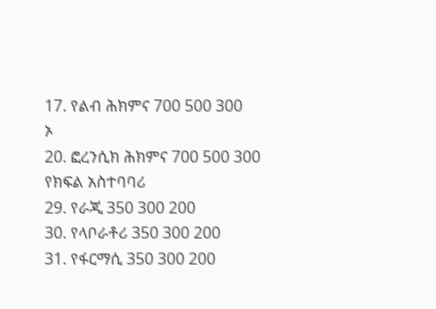17. የልብ ሕክምና 700 500 300
ኦ
20. ፎረንሲክ ሕክምና 700 500 300
የክፍል አስተባባሪ
29. የራጂ 350 300 200
30. የላቦራቶሪ 350 300 200
31. የፋርማሲ 350 300 200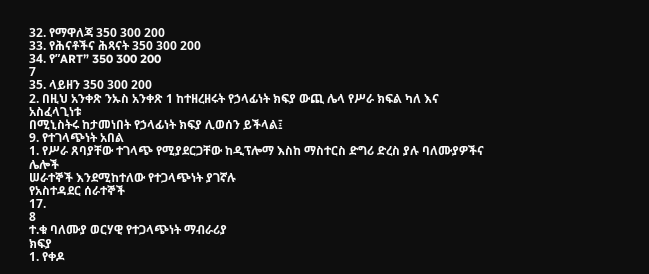32. የማዋለጃ 350 300 200
33. የሕናቶችና ሕጻናት 350 300 200
34. የ”ART” 350 300 200
7
35. ላይዘን 350 300 200
2. በዚህ አንቀጽ ንኡስ አንቀጽ 1 ከተዘረዘሩት የኃላፊነት ክፍያ ውጪ ሌላ የሥራ ክፍል ካለ እና አስፈላጊነቱ
በሚኒስትሩ ከታመነበት የኃላፊነት ክፍያ ሊወሰን ይችላል፤
9. የተገላጭነት አበል
1. የሥራ ጸባያቸው ተገላጭ የሚያደርጋቸው ከዲፕሎማ እስከ ማስተርስ ድግሪ ድረስ ያሉ ባለሙያዎችና ሌሎች
ሠራተኞች እንደሚከተለው የተጋላጭነት ያገኛሉ
የአስተዳደር ሰራተኞች
17.
8
ተ.ቁ ባለሙያ ወርሃዊ የተጋላጭነት ማብራሪያ
ክፍያ
1. የቀዶ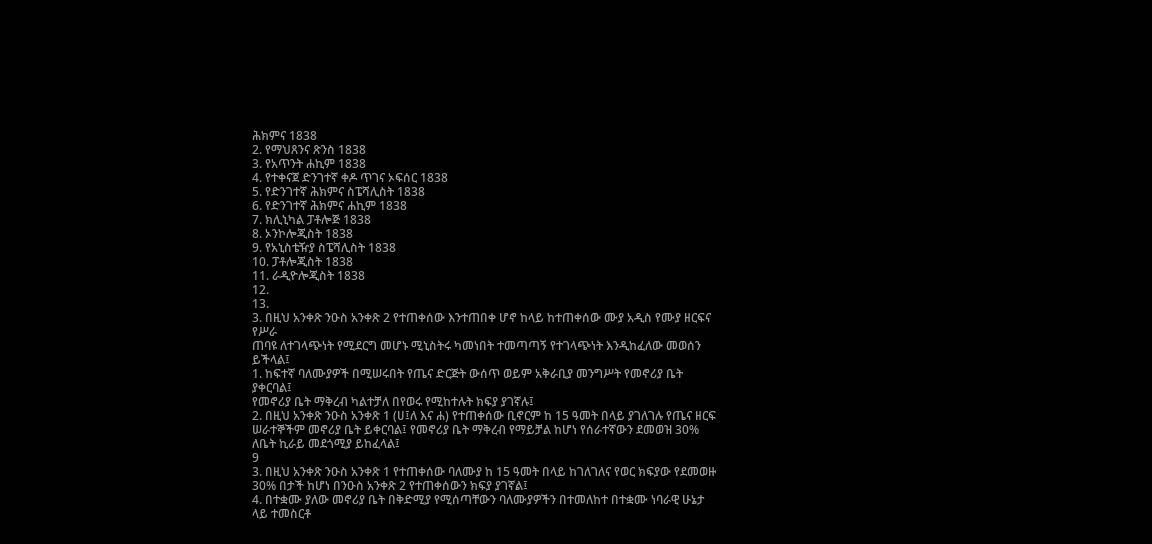ሕክምና 1838
2. የማህጸንና ጽንስ 1838
3. የአጥንት ሐኪም 1838
4. የተቀናጀ ድንገተኛ ቀዶ ጥገና ኦፍሰር 1838
5. የድንገተኛ ሕክምና ስፔሻሊስት 1838
6. የድንገተኛ ሕክምና ሐኪም 1838
7. ክሊኒካል ፓቶሎጅ 1838
8. ኦንኮሎጂስት 1838
9. የአኒስቴዥያ ስፔሻሊስት 1838
10. ፓቶሎጂስት 1838
11. ራዲዮሎጂስት 1838
12.
13.
3. በዚህ አንቀጽ ንዑስ አንቀጽ 2 የተጠቀሰው እንተጠበቀ ሆኖ ከላይ ከተጠቀሰው ሙያ አዲስ የሙያ ዘርፍና የሥራ
ጠባዩ ለተገላጭነት የሚደርግ መሆኑ ሚኒስትሩ ካመነበት ተመጣጣኝ የተገላጭነት እንዲከፈለው መወሰን ይችላል፤
1. ከፍተኛ ባለሙያዎች በሚሠሩበት የጤና ድርጅት ውሰጥ ወይም አቅራቢያ መንግሥት የመኖሪያ ቤት ያቀርባል፤
የመኖሪያ ቤት ማቅረብ ካልተቻለ በየወሩ የሚከተሉት ክፍያ ያገኛሉ፤
2. በዚህ አንቀጽ ንዑስ አንቀጽ 1 (ሀ፤ለ እና ሐ) የተጠቀሰው ቢኖርም ከ 15 ዓመት በላይ ያገለገሉ የጤና ዘርፍ
ሠራተኞችም መኖሪያ ቤት ይቀርባል፤ የመኖሪያ ቤት ማቅረብ የማይቻል ከሆነ የሰራተኛውን ደመወዝ 30%
ለቤት ኪራይ መደጎሚያ ይከፈላል፤
9
3. በዚህ አንቀጽ ንዑስ አንቀጽ 1 የተጠቀሰው ባለሙያ ከ 15 ዓመት በላይ ከገለገለና የወር ክፍያው የደመወዙ
30% በታች ከሆነ በንዑስ አንቀጽ 2 የተጠቀሰውን ክፍያ ያገኛል፤
4. በተቋሙ ያለው መኖሪያ ቤት በቅድሚያ የሚሰጣቸውን ባለሙያዎችን በተመለከተ በተቋሙ ነባራዊ ሁኔታ
ላይ ተመስርቶ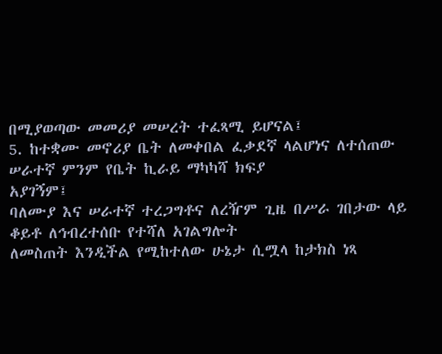በሚያወጣው መመሪያ መሠረት ተፈጻሚ ይሆናል፤
5. ከተቋሙ መኖሪያ ቤት ለመቀበል ፈቃደኛ ላልሆነና ለተሰጠው ሠራተኛ ምንም የቤት ኪራይ ማካካሻ ክፍያ
አያገኝም፤
ባለሙያ እና ሠራተኛ ተረጋግቶና ለረዥም ጊዜ በሥራ ገበታው ላይ ቆይቶ ለኅብረተሰቡ የተሻለ አገልግሎት
ለመስጠት እንዲችል የሚከተለው ሁኔታ ሲሟላ ከታክስ ነጻ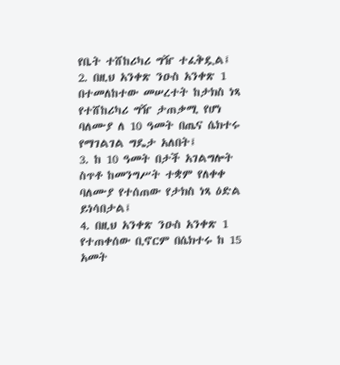የቤት ተሸከሪካሪ ግዥ ተፈቅዷል፤
2. በዚህ አንቀጽ ንዑስ አንቀጽ 1 በተመለከተው መሠረተት ከታክስ ነጻ የተሸከሪካሪ ግዥ ታጠቃሚ የሆነ
ባለሙያ ለ 10 ዓመት በጤና ሴክተሩ የማገልገል ግዴታ አለበት፤
3. ከ 10 ዓመት በታች አገልግሎት ስጥቶ ከመንግሥት ተቋም የለቀቀ ባለሙያ የተሰጠው የታክስ ነጻ ዕድል
ይነሳበታል፤
4. በዚህ አንቀጽ ንዑስ አንቀጽ 1 የተጠቀሰው ቢኖርም በሴክተሩ ከ 15 አመት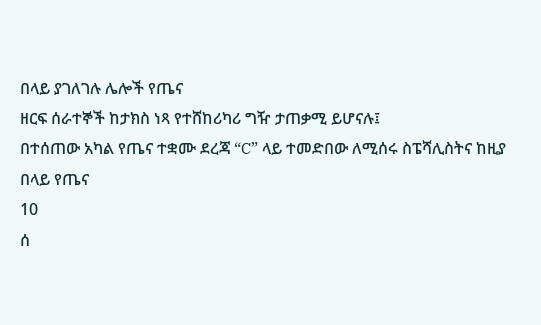በላይ ያገለገሉ ሌሎች የጤና
ዘርፍ ሰራተኞች ከታክስ ነጻ የተሸከሪካሪ ግዥ ታጠቃሚ ይሆናሉ፤
በተሰጠው አካል የጤና ተቋሙ ደረጃ “C” ላይ ተመድበው ለሚሰሩ ስፔሻሊስትና ከዚያ በላይ የጤና
10
ሰ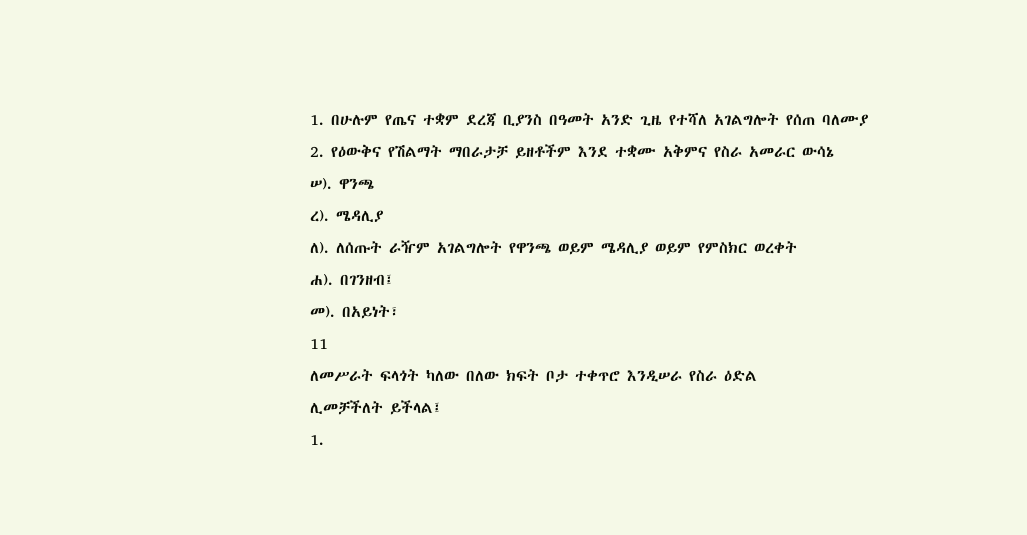1. በሁሉም የጤና ተቋም ደረጃ ቢያንስ በዓመት አንድ ጊዜ የተሻለ አገልግሎት የሰጠ ባለሙያ
2. የዕውቅና የሽልማት ማበራታቻ ይዘቶችም እንደ ተቋሙ አቅምና የስራ አመራር ውሳኔ
ሠ). ዋንጫ
ረ). ሜዳሊያ
ለ). ለሰጡት ራዥም አገልግሎት የዋንጫ ወይም ሜዳሊያ ወይም የምስክር ወረቀት
ሐ). በገንዘብ፤
መ). በአይነት፣
11
ለመሥራት ፍላጎት ካለው በለው ክፍት ቦታ ተቀጥሮ እንዲሠራ የስራ ዕድል
ሊመቻችለት ይችላል፤
1.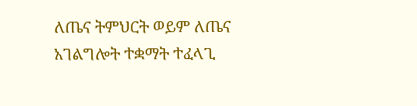ለጤና ትምህርት ወይም ለጤና አገልግሎት ተቋማት ተፈላጊ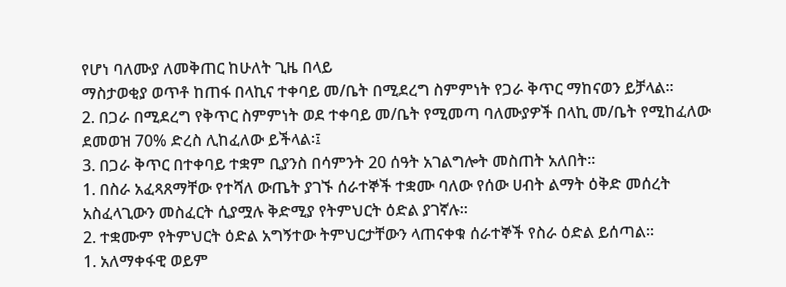የሆነ ባለሙያ ለመቅጠር ከሁለት ጊዜ በላይ
ማስታወቂያ ወጥቶ ከጠፋ በላኪና ተቀባይ መ/ቤት በሚደረግ ስምምነት የጋራ ቅጥር ማከናወን ይቻላል፡፡
2. በጋራ በሚደረግ የቅጥር ስምምነት ወደ ተቀባይ መ/ቤት የሚመጣ ባለሙያዎች በላኪ መ/ቤት የሚከፈለው
ደመወዝ 70% ድረስ ሊከፈለው ይችላል፡፤
3. በጋራ ቅጥር በተቀባይ ተቋም ቢያንስ በሳምንት 20 ሰዓት አገልግሎት መስጠት አለበት፡፡
1. በስራ አፈጻጸማቸው የተሻለ ውጤት ያገኙ ሰራተኞች ተቋሙ ባለው የሰው ሀብት ልማት ዕቅድ መሰረት
አስፈላጊውን መስፈርት ሲያሟሉ ቅድሚያ የትምህርት ዕድል ያገኛሉ፡፡
2. ተቋሙም የትምህርት ዕድል አግኝተው ትምህርታቸውን ላጠናቀቁ ሰራተኞች የስራ ዕድል ይሰጣል፡፡
1. አለማቀፋዊ ወይም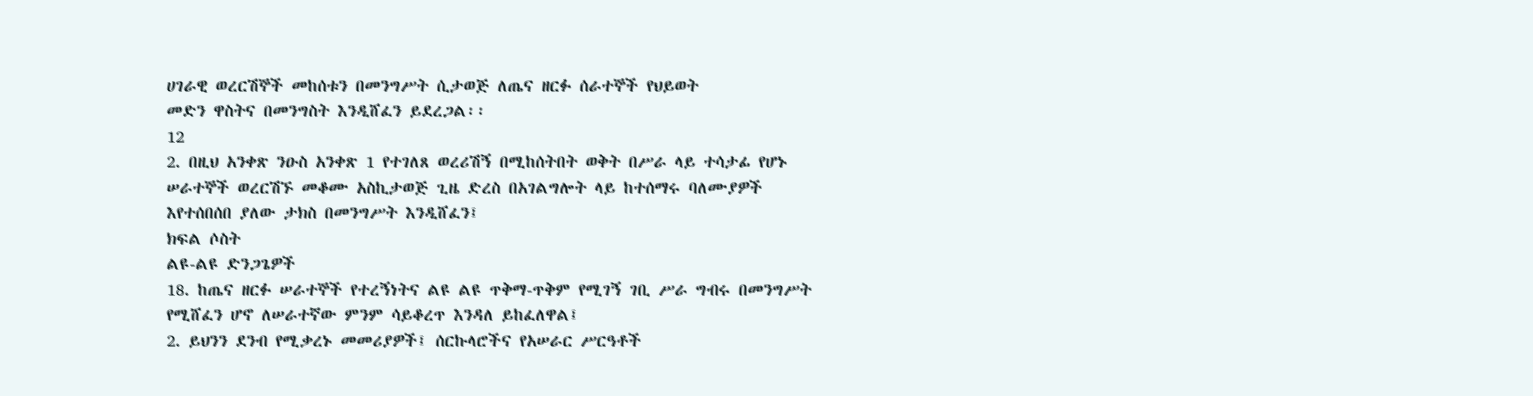ሀገራዊ ወረርሽኞች መከሰቱን በመንግሥት ሲታወጅ ለጤና ዘርፉ ሰራተኞች የህይወት
መድን ዋስትና በመንግስት እንዲሸፈን ይደረጋል፡፡
12
2. በዚህ አንቀጽ ንዑስ አንቀጽ 1 የተገለጸ ወረሪሽኝ በሚከሰትበት ወቅት በሥራ ላይ ተሳታፊ የሆኑ
ሠራተኞች ወረርሽኙ መቆሙ አስኪታወጅ ጊዜ ድረስ በአገልግሎት ላይ ከተሰማሩ ባለሙያዎች
እየተሰበሰበ ያለው ታክስ በመንግሥት እንዲሸፈን፤
ክፍል ሶስት
ልዩ-ልዩ ድንጋጌዎች
18. ከጤና ዘርፉ ሠራተኞች የተረኝነትና ልዩ ልዩ ጥቅማ-ጥቅም የሚገኝ ገቢ ሥራ ግብሩ በመንግሥት
የሚሸፈን ሆኖ ለሠራተኛው ምንም ሳይቆረጥ እንዳለ ይከፈለዋል፤
2. ይህንን ደንብ የሚቃረኑ መመሪያዎች፤ ሰርኩላሮችና የአሠራር ሥርዓቶች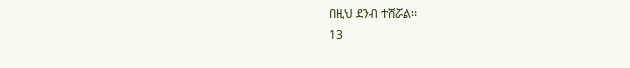በዚህ ደንብ ተሸሯል፡፡
13